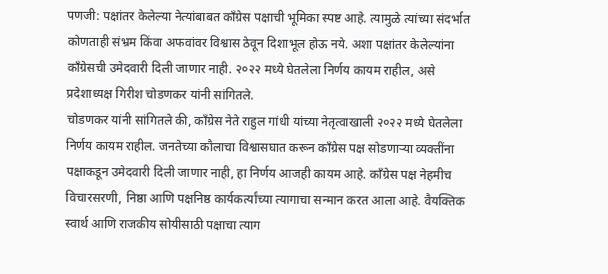पणजी: पक्षांतर केलेल्या नेत्यांबाबत काँग्रेस पक्षाची भूमिका स्पष्ट आहे. त्यामुळे त्यांच्या संदर्भात कोणताही संभ्रम किंवा अफवांवर विश्वास ठेवून दिशाभूल होऊ नये. अशा पक्षांतर केलेल्यांना काँग्रेसची उमेदवारी दिली जाणार नाही. २०२२ मध्ये घेतलेला निर्णय कायम राहील, असे प्रदेशाध्यक्ष गिरीश चोडणकर यांनी सांगितले.
चोडणकर यांनी सांगितले की, काँग्रेस नेते राहुल गांधी यांच्या नेतृत्वाखाली २०२२ मध्ये घेतलेला निर्णय कायम राहील. जनतेच्या कौलाचा विश्वासघात करून काँग्रेस पक्ष सोडणाऱ्या व्यक्तींना पक्षाकडून उमेदवारी दिली जाणार नाही, हा निर्णय आजही कायम आहे. काँग्रेस पक्ष नेहमीच विचारसरणी, निष्ठा आणि पक्षनिष्ठ कार्यकर्त्यांच्या त्यागाचा सन्मान करत आला आहे. वैयक्तिक स्वार्थ आणि राजकीय सोयीसाठी पक्षाचा त्याग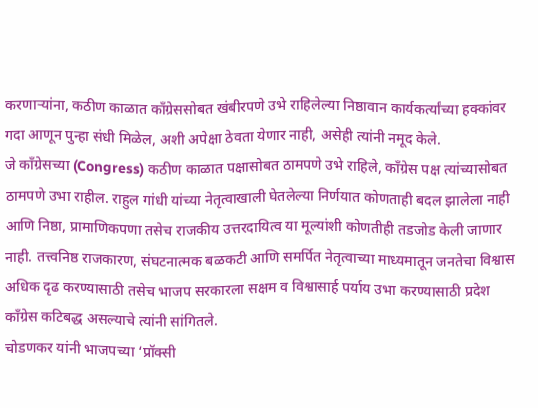करणाऱ्यांना, कठीण काळात काँग्रेससोबत खंबीरपणे उभे राहिलेल्या निष्ठावान कार्यकर्त्यांच्या हक्कांवर गदा आणून पुन्हा संधी मिळेल, अशी अपेक्षा ठेवता येणार नाही, असेही त्यांनी नमूद केले.
जे काँग्रेसच्या (Congress) कठीण काळात पक्षासोबत ठामपणे उभे राहिले, काँग्रेस पक्ष त्यांच्यासोबत ठामपणे उभा राहील. राहुल गांधी यांच्या नेतृत्वाखाली घेतलेल्या निर्णयात कोणताही बदल झालेला नाही आणि निष्ठा, प्रामाणिकपणा तसेच राजकीय उत्तरदायित्व या मूल्यांशी कोणतीही तडजोड केली जाणार नाही. तत्त्वनिष्ठ राजकारण, संघटनात्मक बळकटी आणि समर्पित नेतृत्वाच्या माध्यमातून जनतेचा विश्वास अधिक दृढ करण्यासाठी तसेच भाजप सरकारला सक्षम व विश्वासार्ह पर्याय उभा करण्यासाठी प्रदेश काँग्रेस कटिबद्ध असल्याचे त्यांनी सांगितले.
चोडणकर यांनी भाजपच्या ‘प्रॉक्सी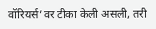वॉरियर्स’वर टीका केली असली, तरी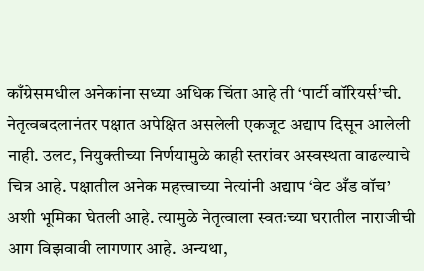काँग्रेसमधील अनेकांना सध्या अधिक चिंता आहे ती ‘पार्टी वॉरियर्स’ची. नेतृत्वबदलानंतर पक्षात अपेक्षित असलेली एकजूट अद्याप दिसून आलेली नाही. उलट, नियुक्तीच्या निर्णयामुळे काही स्तरांवर अस्वस्थता वाढल्याचे चित्र आहे. पक्षातील अनेक महत्त्वाच्या नेत्यांनी अद्याप ‘वेट अँड वॉच’ अशी भूमिका घेतली आहे. त्यामुळे नेतृत्वाला स्वतःच्या घरातील नाराजीची आग विझवावी लागणार आहे. अन्यथा,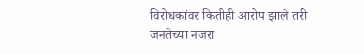विरोधकांवर कितीही आरोप झाले तरी जनतेच्या नजरा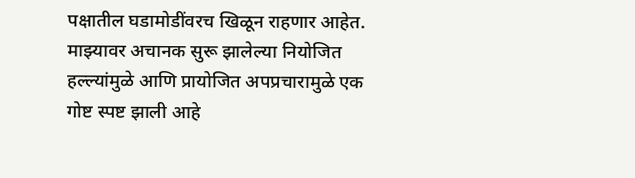पक्षातील घडामोडींवरच खिळून राहणार आहेत.
माझ्यावर अचानक सुरू झालेल्या नियोजित हल्ल्यांमुळे आणि प्रायोजित अपप्रचारामुळे एक गोष्ट स्पष्ट झाली आहे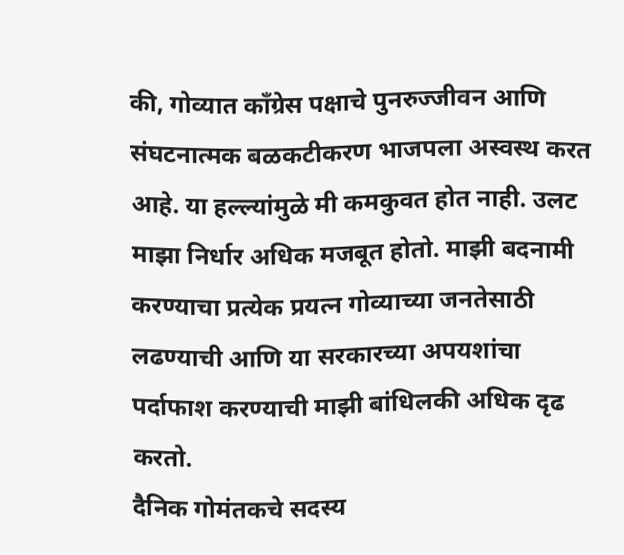की, गोव्यात काँग्रेस पक्षाचे पुनरुज्जीवन आणि संघटनात्मक बळकटीकरण भाजपला अस्वस्थ करत आहे. या हल्ल्यांमुळे मी कमकुवत होत नाही. उलट माझा निर्धार अधिक मजबूत होतो. माझी बदनामी करण्याचा प्रत्येक प्रयत्न गोव्याच्या जनतेसाठी लढण्याची आणि या सरकारच्या अपयशांचा पर्दाफाश करण्याची माझी बांधिलकी अधिक दृढ करतो.
दैनिक गोमंतकचे सदस्य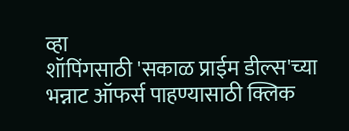व्हा
शॉपिंगसाठी 'सकाळ प्राईम डील्स'च्या भन्नाट ऑफर्स पाहण्यासाठी क्लिक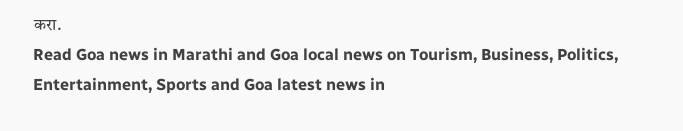करा.
Read Goa news in Marathi and Goa local news on Tourism, Business, Politics, Entertainment, Sports and Goa latest news in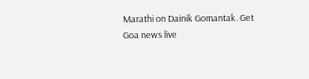Marathi on Dainik Gomantak. Get Goa news live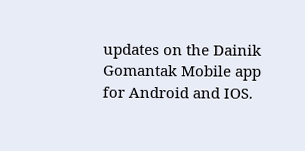updates on the Dainik Gomantak Mobile app for Android and IOS.